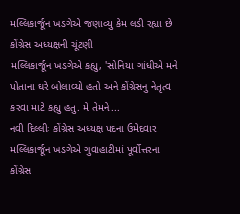મલ્લિકાર્જૂન ખડગેએ જણાવ્યુ કેમ લડી રહ્યા છે કોંગ્રેસ અધ્યક્ષની ચૂંટણી
મલ્લિકાર્જૂન ખડગેએ કહ્યુ, 'સોનિયા ગાંધીએ મને પોતાના ઘરે બોલાવ્યો હતો અને કોંગ્રેસનુ નેતૃત્વ કરવા માટે કહ્યુ હતુ. મે તેમને...
નવી દિલ્લીઃ કોંગ્રેસ અધ્યક્ષ પદના ઉમેદવાર મલ્લિકાર્જૂન ખડગેએ ગુવાહાટીમાં પૂર્વોત્તરના કોંગ્રેસ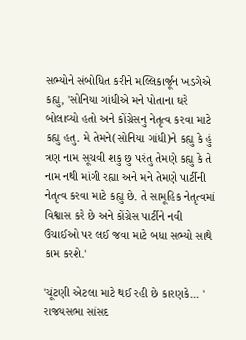સભ્યોને સંબોધિત કરીને મલ્લિકાર્જૂન ખડગેએ કહ્યુ, 'સોનિયા ગાંધીએ મને પોતાના ઘરે બોલાવ્યો હતો અને કોંગ્રેસનુ નેતૃત્વ કરવા માટે કહ્યુ હતુ. મે તેમને(સોનિયા ગાંધી)ને કહ્યુ કે હું ત્રણ નામ સૂચવી શકુ છુ પરંતુ તેમણે કહ્યુ કે તે નામ નથી માંગી રહ્યા અને મને તેમણે પાર્ટીની નેતૃત્વ કરવા માટે કહ્યુ છે. તે સામૂહિક નેતૃત્વમાં વિશ્વાસ કરે છે અને કોંગ્રેસ પાર્ટીને નવી ઉંચાઈઓ પર લઈ જવા માટે બધા સભ્યો સાથે કામ કરશે.'

'ચૂંટણી એટલા માટે થઈ રહી છે કારણકે... '
રાજયસભા સાંસદ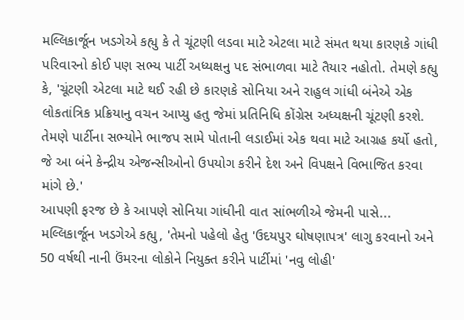મલ્લિકાર્જૂન ખડગેએ કહ્યુ કે તે ચૂંટણી લડવા માટે એટલા માટે સંમત થયા કારણકે ગાંધી પરિવારનો કોઈ પણ સભ્ય પાર્ટી અધ્યક્ષનુ પદ સંભાળવા માટે તૈયાર નહોતો. તેમણે કહ્યુ કે, 'ચૂંટણી એટલા માટે થઈ રહી છે કારણકે સોનિયા અને રાહુલ ગાંધી બંનેએ એક લોકતાંત્રિક પ્રક્રિયાનુ વચન આપ્યુ હતુ જેમાં પ્રતિનિધિ કોંગ્રેસ અધ્યક્ષની ચૂંટણી કરશે. તેમણે પાર્ટીના સભ્યોને ભાજપ સામે પોતાની લડાઈમાં એક થવા માટે આગ્રહ કર્યો હતો, જે આ બંને કેન્દ્રીય એજન્સીઓનો ઉપયોગ કરીને દેશ અને વિપક્ષને વિભાજિત કરવા માંગે છે.'
આપણી ફરજ છે કે આપણે સોનિયા ગાંધીની વાત સાંભળીએ જેમની પાસે...
મલ્લિકાર્જૂન ખડગેએ કહ્યુ, 'તેમનો પહેલો હેતુ 'ઉદયપુર ઘોષણાપત્ર' લાગુ કરવાનો અને 50 વર્ષથી નાની ઉંમરના લોકોને નિયુક્ત કરીને પાર્ટીમાં 'નવુ લોહી'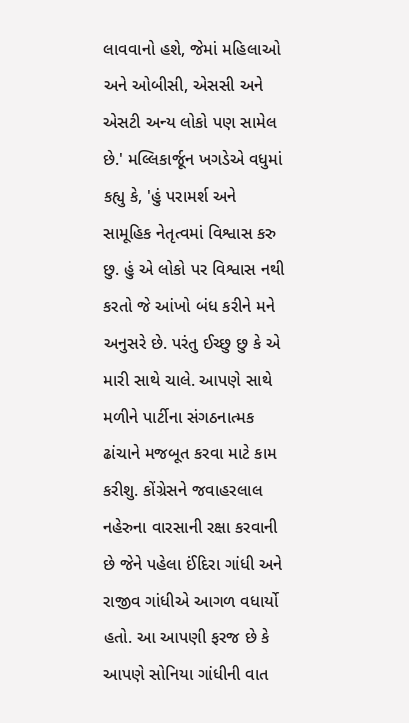લાવવાનો હશે, જેમાં મહિલાઓ અને ઓબીસી, એસસી અને એસટી અન્ય લોકો પણ સામેલ છે.' મલ્લિકાર્જૂન ખગડેએ વધુમાં કહ્યુ કે, 'હું પરામર્શ અને સામૂહિક નેતૃત્વમાં વિશ્વાસ કરુ છુ. હું એ લોકો પર વિશ્વાસ નથી કરતો જે આંખો બંધ કરીને મને અનુસરે છે. પરંતુ ઈચ્છુ છુ કે એ મારી સાથે ચાલે. આપણે સાથે મળીને પાર્ટીના સંગઠનાત્મક ઢાંચાને મજબૂત કરવા માટે કામ કરીશુ. કોંગ્રેસને જવાહરલાલ નહેરુના વારસાની રક્ષા કરવાની છે જેને પહેલા ઈંદિરા ગાંધી અને રાજીવ ગાંધીએ આગળ વધાર્યો હતો. આ આપણી ફરજ છે કે આપણે સોનિયા ગાંધીની વાત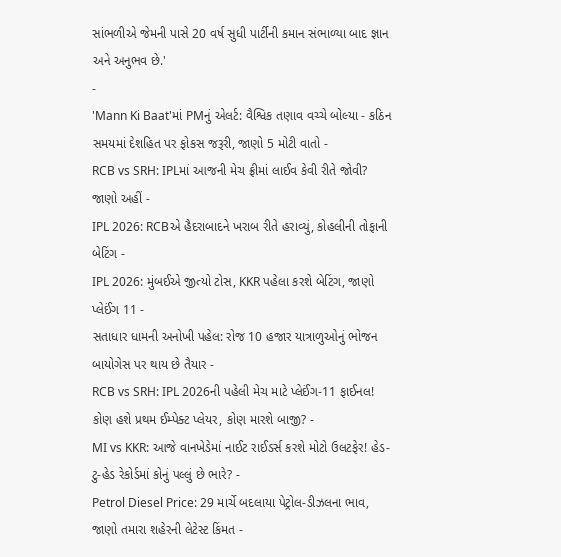સાંભળીએ જેમની પાસે 20 વર્ષ સુધી પાર્ટીની કમાન સંભાળ્યા બાદ જ્ઞાન અને અનુભવ છે.'
-
'Mann Ki Baat'માં PMનું એલર્ટ: વૈશ્વિક તણાવ વચ્ચે બોલ્યા - કઠિન સમયમાં દેશહિત પર ફોકસ જરૂરી, જાણો 5 મોટી વાતો -
RCB vs SRH: IPLમાં આજની મેચ ફ્રીમાં લાઈવ કેવી રીતે જોવી? જાણો અહીં -
IPL 2026: RCBએ હૈદરાબાદને ખરાબ રીતે હરાવ્યું, કોહલીની તોફાની બેટિંગ -
IPL 2026: મુંબઈએ જીત્યો ટોસ, KKR પહેલા કરશે બેટિંગ, જાણો પ્લેઈંગ 11 -
સતાધાર ધામની અનોખી પહેલ: રોજ 10 હજાર યાત્રાળુઓનું ભોજન બાયોગેસ પર થાય છે તૈયાર -
RCB vs SRH: IPL 2026ની પહેલી મેચ માટે પ્લેઈંગ-11 ફાઈનલ! કોણ હશે પ્રથમ ઈમ્પેક્ટ પ્લેયર, કોણ મારશે બાજી? -
MI vs KKR: આજે વાનખેડેમાં નાઈટ રાઈડર્સ કરશે મોટો ઉલટફેર! હેડ-ટુ-હેડ રેકોર્ડમાં કોનું પલ્લું છે ભારે? -
Petrol Diesel Price: 29 માર્ચે બદલાયા પેટ્રોલ-ડીઝલના ભાવ, જાણો તમારા શહેરની લેટેસ્ટ કિંમત -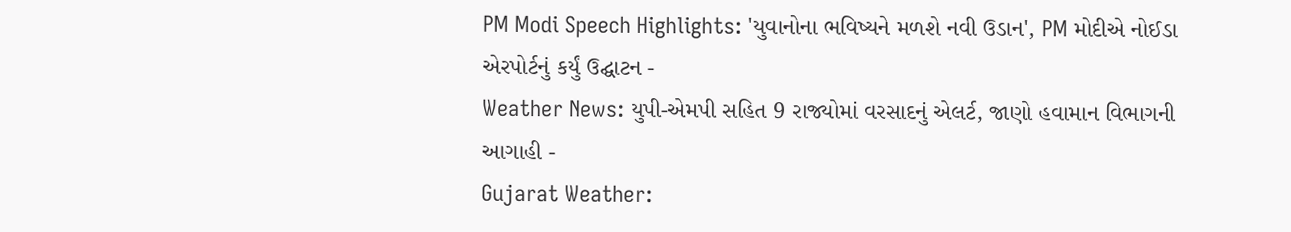PM Modi Speech Highlights: 'યુવાનોના ભવિષ્યને મળશે નવી ઉડાન', PM મોદીએ નોઈડા એરપોર્ટનું કર્યું ઉદ્ઘાટન -
Weather News: યુપી-એમપી સહિત 9 રાજ્યોમાં વરસાદનું એલર્ટ, જાણો હવામાન વિભાગની આગાહી -
Gujarat Weather: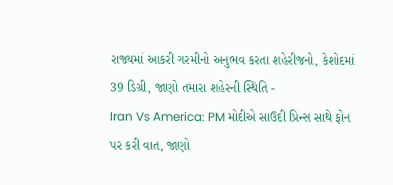રાજ્યમાં આકરી ગરમીનો અનુભવ કરતા શહેરીજનો, કેશોદમાં 39 ડિગ્રી, જાણો તમારા શહેરની સ્થિતિ -
Iran Vs America: PM મોદીએ સાઉદી પ્રિન્સ સાથે ફોન પર કરી વાત, જાણો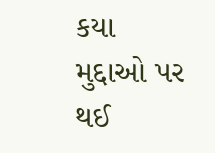કયા મુદ્દાઓ પર થઈ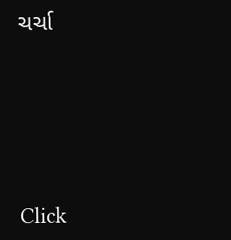ચર્ચા







Click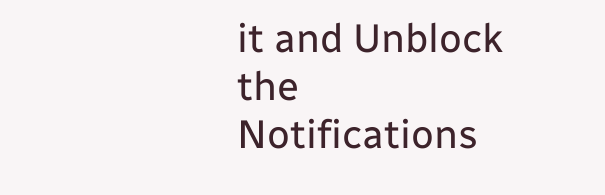it and Unblock the Notifications